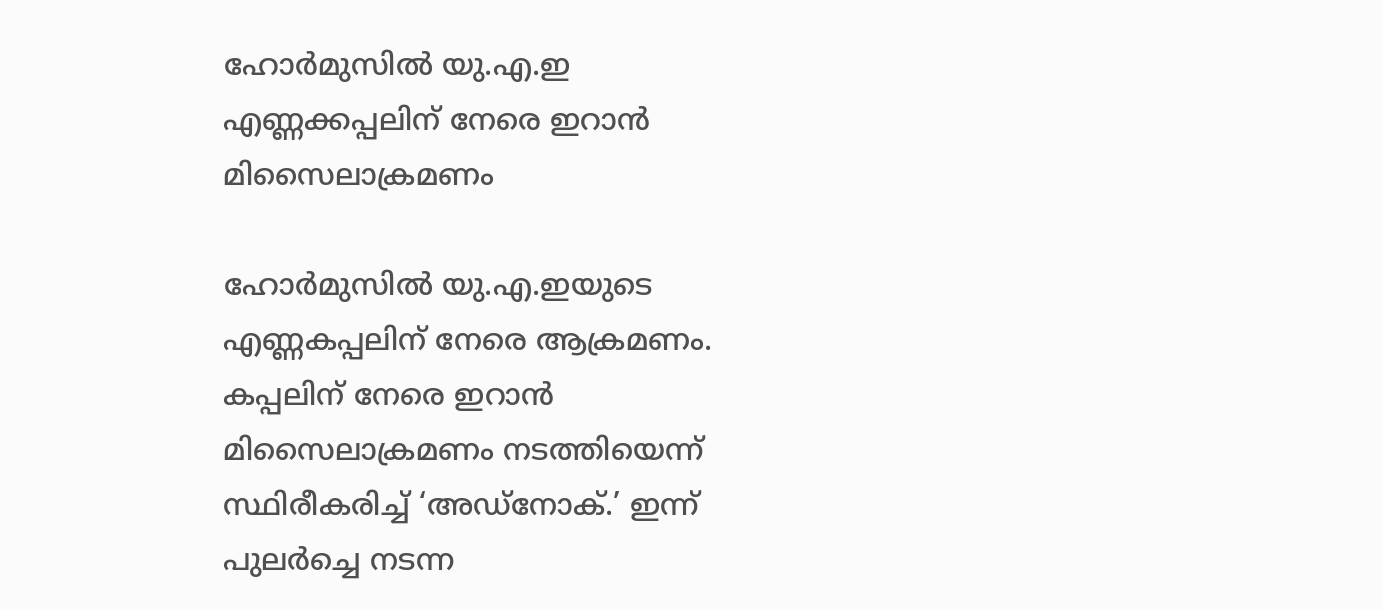ഹോര്‍മുസില്‍ യു.എ.ഇ എണ്ണക്കപ്പലിന് നേരെ ഇറാന്‍ മിസൈലാക്രമണം

ഹോര്‍മുസില്‍ യു.എ.ഇയുടെ എണ്ണകപ്പലിന് നേരെ ആക്രമണം. കപ്പലിന് നേരെ ഇറാന്‍ മിസൈലാക്രമണം നടത്തിയെന്ന് സ്ഥിരീകരിച്ച് ‘അഡ്‌നോക്.’ ഇന്ന് പുലര്‍ച്ചെ നടന്ന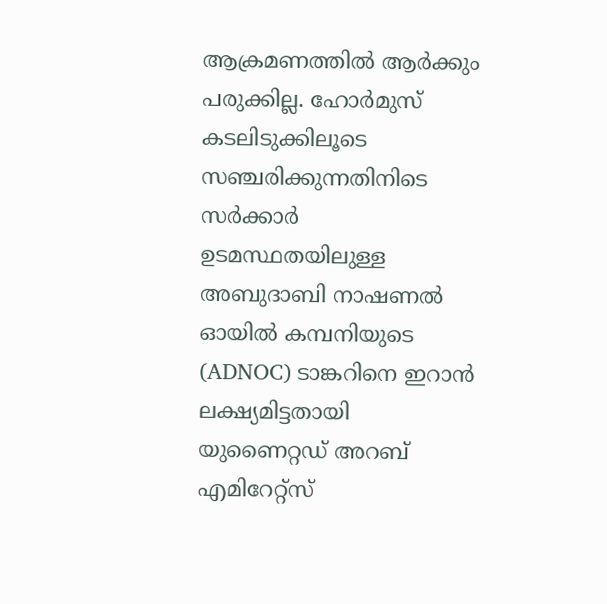ആക്രമണത്തില്‍ ആര്‍ക്കും പരുക്കില്ല. ഹോര്‍മുസ് കടലിടുക്കിലൂടെ സഞ്ചരിക്കുന്നതിനിടെ സര്‍ക്കാര്‍ ഉടമസ്ഥതയിലുള്ള അബുദാബി നാഷണല്‍ ഓയില്‍ കമ്പനിയുടെ (ADNOC) ടാങ്കറിനെ ഇറാന്‍ ലക്ഷ്യമിട്ടതായി യുണൈറ്റഡ് അറബ് എമിറേറ്റ്‌സ്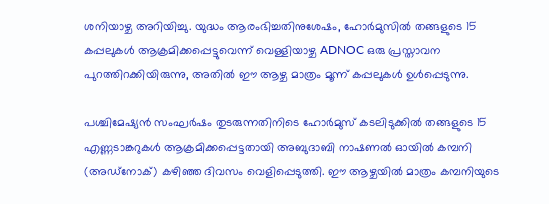ശനിയാഴ്ച അറിയിച്ചു. യുദ്ധം ആരംഭിച്ചതിനുശേഷം, ഹോര്‍മുസില്‍ തങ്ങളുടെ 15 കപ്പലുകള്‍ ആക്രമിക്കപ്പെട്ടുവെന്ന് വെള്ളിയാഴ്ച ADNOC ഒരു പ്രസ്താവന പുറത്തിറക്കിയിരുന്നു, അതില്‍ ഈ ആഴ്ച മാത്രം മൂന്ന് കപ്പലുകള്‍ ഉള്‍പ്പെടുന്നു.

പശ്ചിമേഷ്യന്‍ സംഘര്‍ഷം തുടരുന്നതിനിടെ ഹോര്‍മുസ് കടലിടുക്കില്‍ തങ്ങളുടെ 15 എണ്ണടാങ്കറുകള്‍ ആക്രമിക്കപ്പെട്ടതായി അബുദാബി നാഷണല്‍ ഓയില്‍ കമ്പനി (അഡ്‌നോക്) കഴിഞ്ഞ ദിവസം വെളിപ്പെടുത്തി. ഈ ആഴ്ചയില്‍ മാത്രം കമ്പനിയുടെ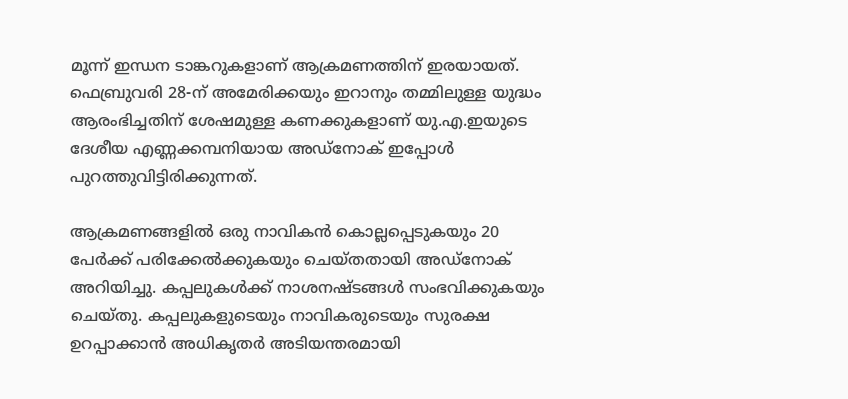മൂന്ന് ഇന്ധന ടാങ്കറുകളാണ് ആക്രമണത്തിന് ഇരയായത്. ഫെബ്രുവരി 28-ന് അമേരിക്കയും ഇറാനും തമ്മിലുള്ള യുദ്ധം ആരംഭിച്ചതിന് ശേഷമുള്ള കണക്കുകളാണ് യു.എ.ഇയുടെ ദേശീയ എണ്ണക്കമ്പനിയായ അഡ്‌നോക് ഇപ്പോള്‍ പുറത്തുവിട്ടിരിക്കുന്നത്.

ആക്രമണങ്ങളില്‍ ഒരു നാവികന്‍ കൊല്ലപ്പെടുകയും 20 പേര്‍ക്ക് പരിക്കേല്‍ക്കുകയും ചെയ്തതായി അഡ്‌നോക് അറിയിച്ചു. കപ്പലുകള്‍ക്ക് നാശനഷ്ടങ്ങള്‍ സംഭവിക്കുകയും ചെയ്തു. കപ്പലുകളുടെയും നാവികരുടെയും സുരക്ഷ ഉറപ്പാക്കാന്‍ അധികൃതര്‍ അടിയന്തരമായി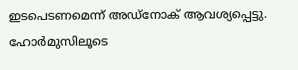ഇടപെടണമെന്ന് അഡ്‌നോക് ആവശ്യപ്പെട്ടു. ഹോര്‍മുസിലൂടെ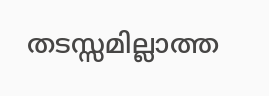തടസ്സമില്ലാത്ത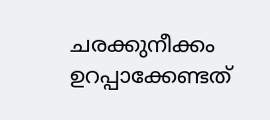ചരക്കുനീക്കം ഉറപ്പാക്കേണ്ടത്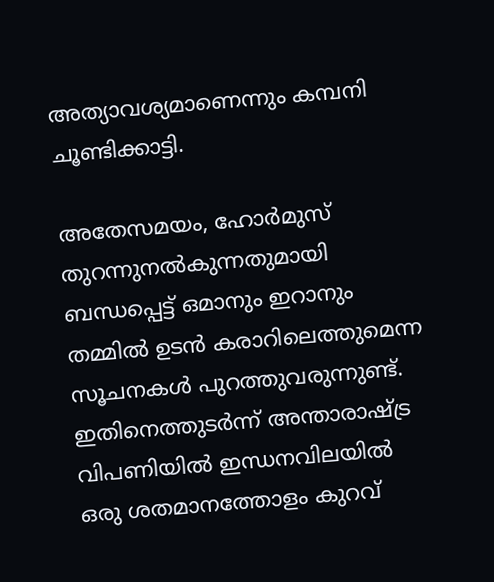അത്യാവശ്യമാണെന്നും കമ്പനി ചൂണ്ടിക്കാട്ടി.

അതേസമയം, ഹോര്‍മുസ് തുറന്നുനല്‍കുന്നതുമായി ബന്ധപ്പെട്ട് ഒമാനും ഇറാനും തമ്മില്‍ ഉടന്‍ കരാറിലെത്തുമെന്ന സൂചനകള്‍ പുറത്തുവരുന്നുണ്ട്. ഇതിനെത്തുടര്‍ന്ന് അന്താരാഷ്ട്ര വിപണിയില്‍ ഇന്ധനവിലയില്‍ ഒരു ശതമാനത്തോളം കുറവ്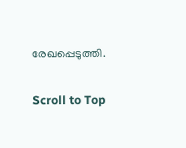രേഖപ്പെടുത്തി.

Scroll to Top